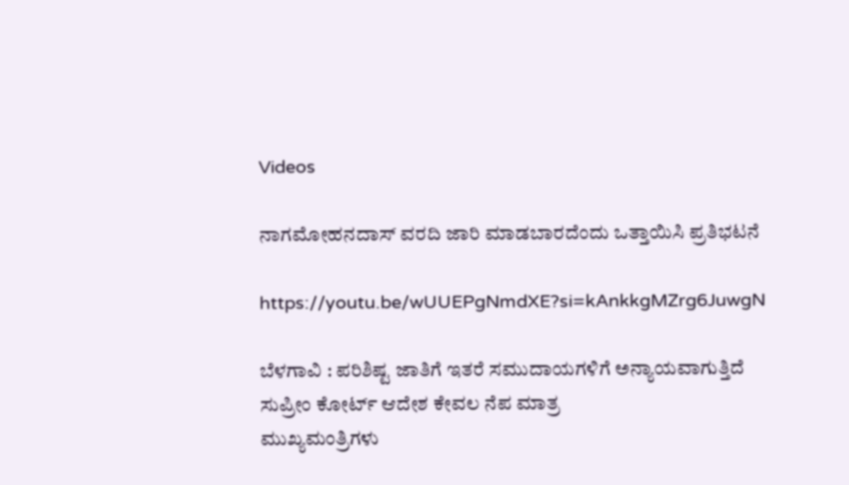Videos

ನಾಗಮೋಹನದಾಸ್ ವರದಿ ಜಾರಿ ಮಾಡಬಾರದೆಂದು ಒತ್ತಾಯಿಸಿ ಪ್ರತಿಭಟನೆ

https://youtu.be/wUUEPgNmdXE?si=kAnkkgMZrg6JuwgN

ಬೆಳಗಾವಿ : ಪರಿಶಿಷ್ಟ ಜಾತಿಗೆ ಇತರೆ ಸಮುದಾಯಗಳಿಗೆ ಅನ್ಯಾಯವಾಗುತ್ತಿದೆ
ಸುಪ್ರೀಂ ಕೋರ್ಟ್ ಆದೇಶ ಕೇವಲ ನೆಪ ಮಾತ್ರ
ಮುಖ್ಯಮಂತ್ರಿಗಳು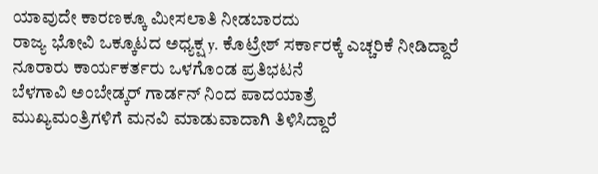ಯಾವುದೇ ಕಾರಣಕ್ಕೂ ಮೀಸಲಾತಿ ನೀಡಬಾರದು
ರಾಜ್ಯ ಭೋವಿ ಒಕ್ಕೂಟದ ಅಧ್ಯಕ್ಷ y. ಕೊಟ್ರೇಶ್ ಸರ್ಕಾರಕ್ಕೆ ಎಚ್ಚರಿಕೆ ನೀಡಿದ್ದಾರೆ
ನೂರಾರು ಕಾರ್ಯಕರ್ತರು ಒಳಗೊಂಡ ಪ್ರತಿಭಟನೆ
ಬೆಳಗಾವಿ ಅಂಬೇಡ್ಕರ್ ಗಾರ್ಡನ್ ನಿಂದ ಪಾದಯಾತ್ರೆ
ಮುಖ್ಯಮಂತ್ರಿಗಳಿಗೆ ಮನವಿ ಮಾಡುವಾದಾಗಿ ತಿಳಿಸಿದ್ದಾರೆ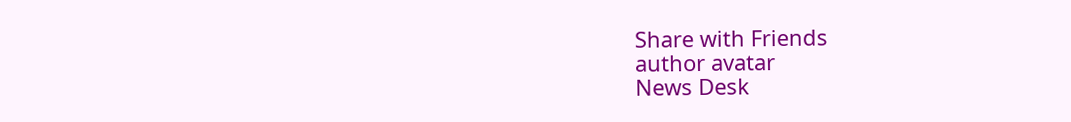Share with Friends
author avatar
News Desk